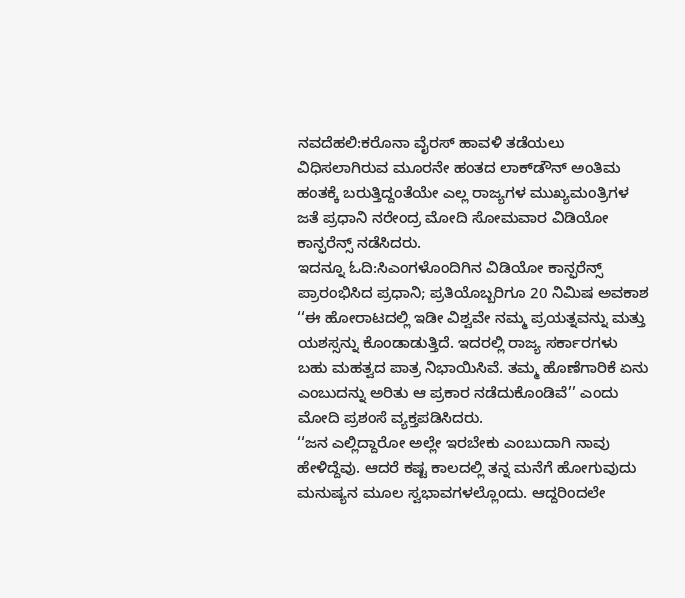ನವದೆಹಲಿ:ಕರೊನಾ ವೈರಸ್ ಹಾವಳಿ ತಡೆಯಲು ವಿಧಿಸಲಾಗಿರುವ ಮೂರನೇ ಹಂತದ ಲಾಕ್‌ಡೌನ್ ಅಂತಿಮ ಹಂತಕ್ಕೆ ಬರುತ್ತಿದ್ದಂತೆಯೇ ಎಲ್ಲ ರಾಜ್ಯಗಳ ಮುಖ್ಯಮಂತ್ರಿಗಳ ಜತೆ ಪ್ರಧಾನಿ ನರೇಂದ್ರ ಮೋದಿ ಸೋಮವಾರ ವಿಡಿಯೋ ಕಾನ್ಫರೆನ್ಸ್ ನಡೆಸಿದರು.
ಇದನ್ನೂ ಓದಿ:ಸಿಎಂಗಳೊಂದಿಗಿನ ವಿಡಿಯೋ ಕಾನ್ಫರೆನ್ಸ್ ಪ್ರಾರಂಭಿಸಿದ ಪ್ರಧಾನಿ; ಪ್ರತಿಯೊಬ್ಬರಿಗೂ 20 ನಿಮಿಷ ಅವಕಾಶ
‘‘ಈ ಹೋರಾಟದಲ್ಲಿ ಇಡೀ ವಿಶ್ವವೇ ನಮ್ಮ ಪ್ರಯತ್ನವನ್ನು ಮತ್ತು ಯಶಸ್ಸನ್ನು ಕೊಂಡಾಡುತ್ತಿದೆ. ಇದರಲ್ಲಿ ರಾಜ್ಯ ಸರ್ಕಾರಗಳು ಬಹು ಮಹತ್ವದ ಪಾತ್ರ ನಿಭಾಯಿಸಿವೆ. ತಮ್ಮ ಹೊಣೆಗಾರಿಕೆ ಏನು ಎಂಬುದನ್ನು ಅರಿತು ಆ ಪ್ರಕಾರ ನಡೆದುಕೊಂಡಿವೆ’’ ಎಂದು ಮೋದಿ ಪ್ರಶಂಸೆ ವ್ಯಕ್ತಪಡಿಸಿದರು.
‘‘ಜನ ಎಲ್ಲಿದ್ದಾರೋ ಅಲ್ಲೇ ಇರಬೇಕು ಎಂಬುದಾಗಿ ನಾವು ಹೇಳಿದ್ದೆವು. ಆದರೆ ಕಷ್ಟ ಕಾಲದಲ್ಲಿ ತನ್ನ ಮನೆಗೆ ಹೋಗುವುದು ಮನುಷ್ಯನ ಮೂಲ ಸ್ವಭಾವಗಳಲ್ಲೊಂದು. ಆದ್ದರಿಂದಲೇ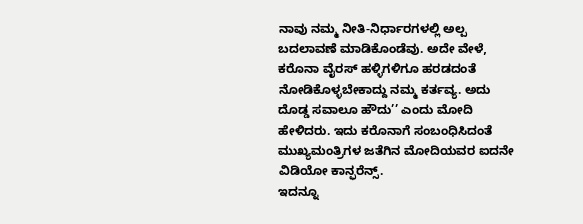ನಾವು ನಮ್ಮ ನೀತಿ-ನಿರ್ಧಾರಗಳಲ್ಲಿ ಅಲ್ಪ ಬದಲಾವಣೆ ಮಾಡಿಕೊಂಡೆವು. ಅದೇ ವೇಳೆ, ಕರೊನಾ ವೈರಸ್ ಹಳ್ಳಿಗಳಿಗೂ ಹರಡದಂತೆ ನೋಡಿಕೊಳ್ಳಬೇಕಾದ್ದು ನಮ್ಮ ಕರ್ತವ್ಯ. ಅದು ದೊಡ್ಡ ಸವಾಲೂ ಹೌದು’’ ಎಂದು ಮೋದಿ ಹೇಳಿದರು. ಇದು ಕರೊನಾಗೆ ಸಂಬಂಧಿಸಿದಂತೆ ಮುಖ್ಯಮಂತ್ರಿಗಳ ಜತೆಗಿನ ಮೋದಿಯವರ ಐದನೇ ವಿಡಿಯೋ ಕಾನ್ಫರೆನ್ಸ್.
ಇದನ್ನೂ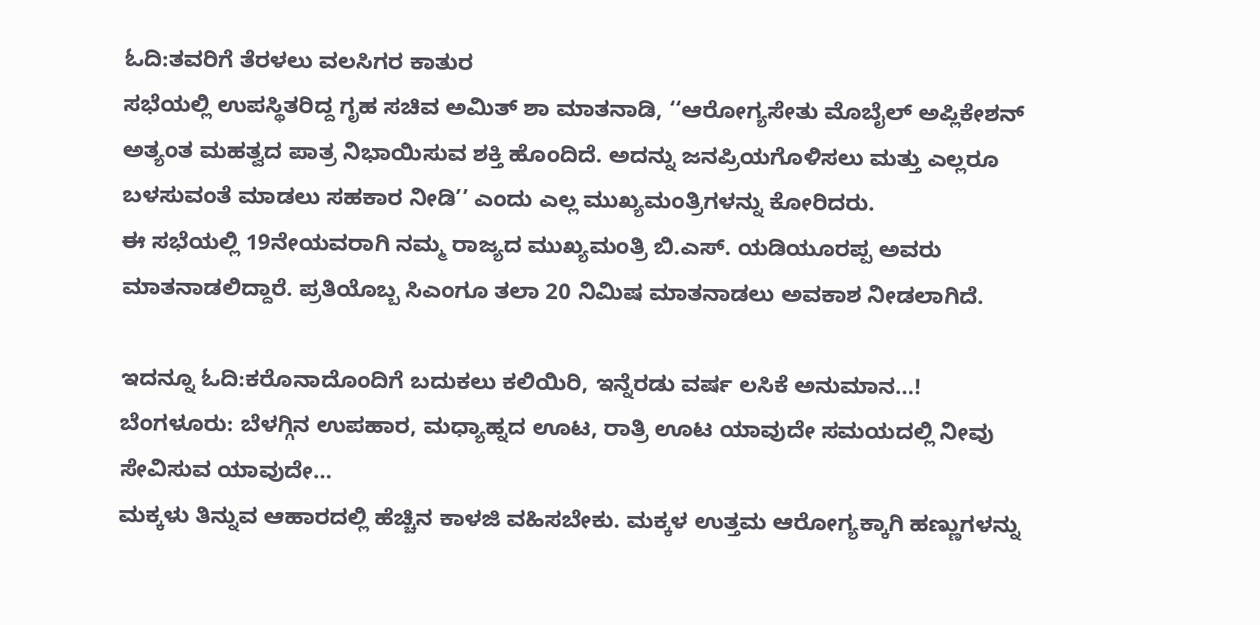ಓದಿ:ತವರಿಗೆ ತೆರಳಲು ವಲಸಿಗರ ಕಾತುರ
ಸಭೆಯಲ್ಲಿ ಉಪಸ್ಥಿತರಿದ್ದ ಗೃಹ ಸಚಿವ ಅಮಿತ್ ಶಾ ಮಾತನಾಡಿ, ‘‘ಆರೋಗ್ಯಸೇತು ಮೊಬೈಲ್ ಅಪ್ಲಿಕೇಶನ್ ಅತ್ಯಂತ ಮಹತ್ವದ ಪಾತ್ರ ನಿಭಾಯಿಸುವ ಶಕ್ತಿ ಹೊಂದಿದೆ. ಅದನ್ನು ಜನಪ್ರಿಯಗೊಳಿಸಲು ಮತ್ತು ಎಲ್ಲರೂ ಬಳಸುವಂತೆ ಮಾಡಲು ಸಹಕಾರ ನೀಡಿ’’ ಎಂದು ಎಲ್ಲ ಮುಖ್ಯಮಂತ್ರಿಗಳನ್ನು ಕೋರಿದರು.
ಈ ಸಭೆಯಲ್ಲಿ 19ನೇಯವರಾಗಿ ನಮ್ಮ ರಾಜ್ಯದ ಮುಖ್ಯಮಂತ್ರಿ ಬಿ.ಎಸ್. ಯಡಿಯೂರಪ್ಪ ಅವರು ಮಾತನಾಡಲಿದ್ದಾರೆ. ಪ್ರತಿಯೊಬ್ಬ ಸಿಎಂಗೂ ತಲಾ 20 ನಿಮಿಷ ಮಾತನಾಡಲು ಅವಕಾಶ ನೀಡಲಾಗಿದೆ.

ಇದನ್ನೂ ಓದಿ:ಕರೊನಾದೊಂದಿಗೆ ಬದುಕಲು ಕಲಿಯಿರಿ, ಇನ್ನೆರಡು ವರ್ಷ ಲಸಿಕೆ ಅನುಮಾನ…!
ಬೆಂಗಳೂರು: ಬೆಳಗ್ಗಿನ ಉಪಹಾರ, ಮಧ್ಯಾಹ್ನದ ಊಟ, ರಾತ್ರಿ ಊಟ ಯಾವುದೇ ಸಮಯದಲ್ಲಿ ನೀವು ಸೇವಿಸುವ ಯಾವುದೇ…
ಮಕ್ಕಳು ತಿನ್ನುವ ಆಹಾರದಲ್ಲಿ ಹೆಚ್ಚಿನ ಕಾಳಜಿ ವಹಿಸಬೇಕು. ಮಕ್ಕಳ ಉತ್ತಮ ಆರೋಗ್ಯಕ್ಕಾಗಿ ಹಣ್ಣುಗಳನ್ನು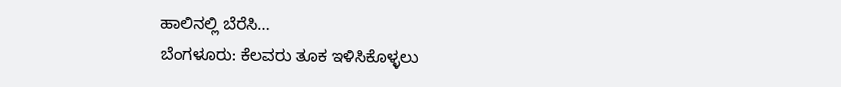ಹಾಲಿನಲ್ಲಿ ಬೆರೆಸಿ…
ಬೆಂಗಳೂರು: ಕೆಲವರು ತೂಕ ಇಳಿಸಿಕೊಳ್ಳಲು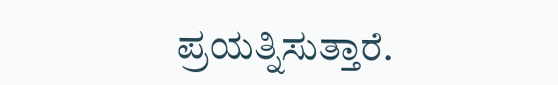ಪ್ರಯತ್ನಿಸುತ್ತಾರೆ.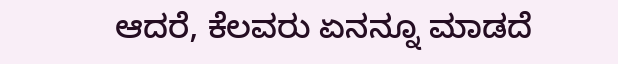ಆದರೆ, ಕೆಲವರು ಏನನ್ನೂ ಮಾಡದೆ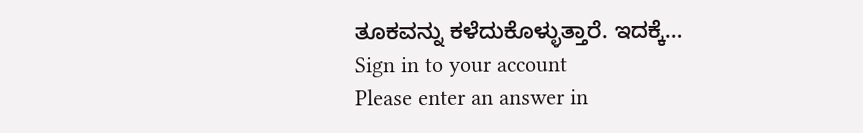ತೂಕವನ್ನು ಕಳೆದುಕೊಳ್ಳುತ್ತಾರೆ. ಇದಕ್ಕೆ…
Sign in to your account
Please enter an answer in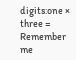digits:one × three =
Remember me